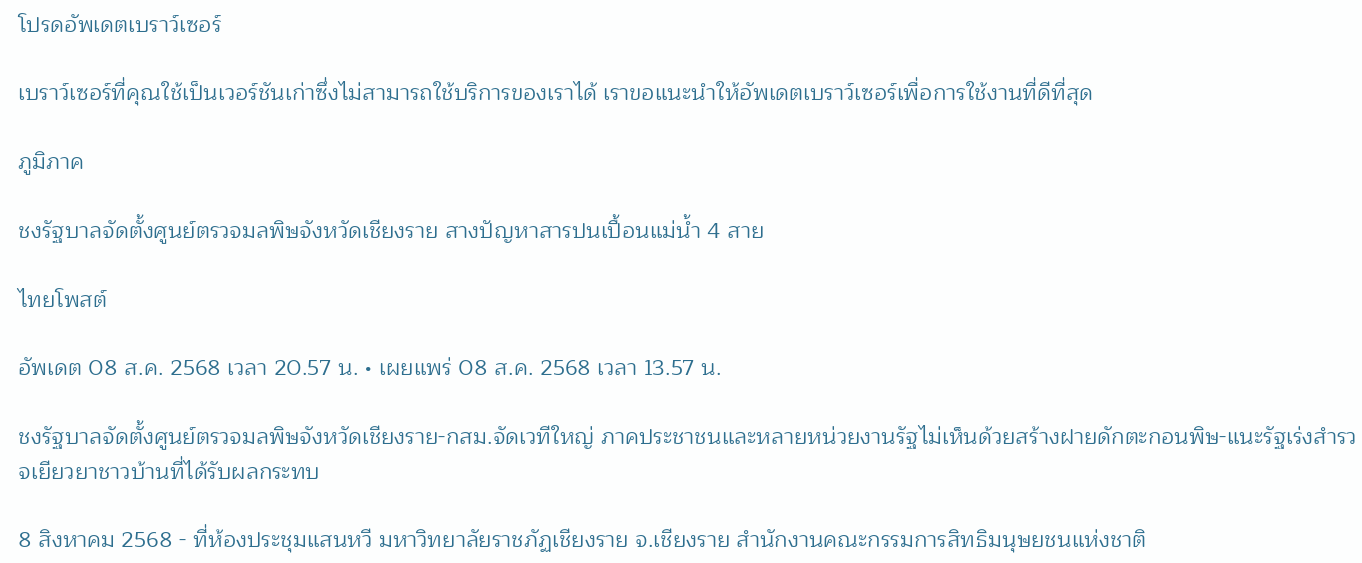โปรดอัพเดตเบราว์เซอร์

เบราว์เซอร์ที่คุณใช้เป็นเวอร์ชันเก่าซึ่งไม่สามารถใช้บริการของเราได้ เราขอแนะนำให้อัพเดตเบราว์เซอร์เพื่อการใช้งานที่ดีที่สุด

ภูมิภาค

ชงรัฐบาลจัดตั้งศูนย์ตรวจมลพิษจังหวัดเชียงราย สางปัญหาสารปนเปื้อนแม่น้ำ 4 สาย

ไทยโพสต์

อัพเดต 08 ส.ค. 2568 เวลา 20.57 น. • เผยแพร่ 08 ส.ค. 2568 เวลา 13.57 น.

ชงรัฐบาลจัดตั้งศูนย์ตรวจมลพิษจังหวัดเชียงราย-กสม.จัดเวทีใหญ่ ภาคประชาชนและหลายหน่วยงานรัฐไม่เห็นด้วยสร้างฝายดักตะกอนพิษ-แนะรัฐเร่งสำรวจเยียวยาชาวบ้านที่ได้รับผลกระทบ

8 สิงหาคม 2568 - ที่ห้องประชุมแสนหวี มหาวิทยาลัยราชภัฏเชียงราย จ.เชียงราย สำนักงานคณะกรรมการสิทธิมนุษยชนแห่งชาติ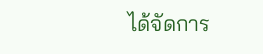ได้จัดการ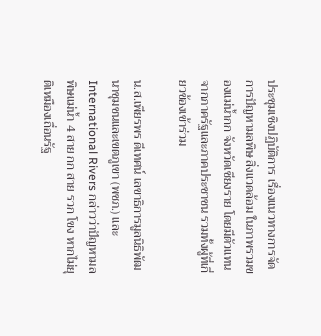ประชุมเชิงปฏิบัติการ เรื่องแนวทางการจัดการปัญหามลพิษ สิ่งแวดล้อม ในภาพรวมของแม่น้ำกก จังหวัดเชียงราย โดยมีตัวแทนจากภาครัฐและภาคประชาชน รวมทั้งผู้ที่เกี่ยวข้องเข้าร่วม

น.ส.เพียรพร ดีเทศน์ เลขาธิการมูลนิธิพัฒนาชุมชนและเขตภูเขา (พชภ.) และ International Rivers กล่าวว่าปัญหามลพิษแม่น้ำ 4 สาย กก สาย รวก โขง หากไม่ยุติเหมืองเถื่อนรัฐ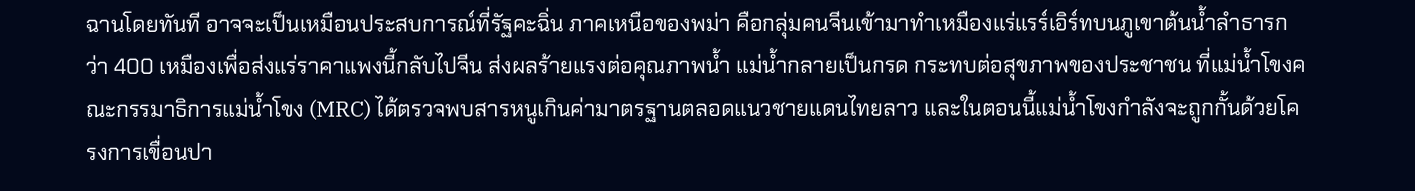ฉานโดยทันที อาจจะเป็นเหมือนประสบการณ์ที่รัฐคะฉิ่น ภาคเหนือของพม่า คือกลุ่มคนจีนเข้ามาทำเหมืองแร่แรร์เอิร์ทบนภูเขาต้นน้ำลำธารกว่า 400 เหมืองเพื่อส่งแร่ราคาแพงนี้กลับไปจีน ส่งผลร้ายแรงต่อคุณภาพน้ำ แม่น้ำกลายเป็นกรด กระทบต่อสุขภาพของประชาชน ที่แม่น้ำโขงคณะกรรมาธิการแม่น้ำโขง (MRC) ได้ตรวจพบสารหนูเกินค่ามาตรฐานตลอดแนวชายแดนไทยลาว และในตอนนี้แม่น้ำโขงกำลังจะถูกกั้นด้วยโครงการเขื่อนปา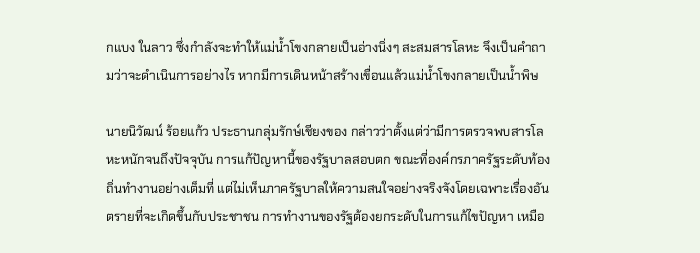กแบง ในลาว ซึ่งกำลังจะทำให้แม่น้ำโขงกลายเป็นอ่างนิ่งๆ สะสมสารโลหะ จึงเป็นคำถามว่าจะดำเนินการอย่างไร หากมีการเดินหน้าสร้างเขื่อนแล้วแม่น้ำโขงกลายเป็นน้ำพิษ

นายนิวัฒน์ ร้อยแก้ว ประธานกลุ่มรักษ์เชียงของ กล่าวว่าตั้งแต่ว่ามีการตรวจพบสารโลหะหนักจนถึงปัจจุบัน การแก้ปัญหานี้ของรัฐบาลสอบตก ขณะที่องค์กรภาครัฐระดับท้องถิ่นทำงานอย่างเต็มที่ แต่ไม่เห็นภาครัฐบาลให้ความสนใจอย่างจริงจังโดยเฉพาะเรื่องอันตรายที่จะเกิดขึ้นกับประชาชน การทำงานของรัฐต้องยกระดับในการแก้ไขปัญหา เหมือ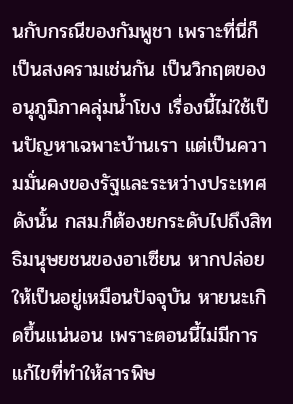นกับกรณีของกัมพูชา เพราะที่นี่ก็เป็นสงครามเช่นกัน เป็นวิกฤตของอนุภูมิภาคลุ่มน้ำโขง เรื่องนี้ไม่ใช้เป็นปัญหาเฉพาะบ้านเรา แต่เป็นความมั่นคงของรัฐและระหว่างประเทศ ดังนั้น กสม.ก็ต้องยกระดับไปถึงสิทธิมนุษยชนของอาเซียน หากปล่อยให้เป็นอยู่เหมือนปัจจุบัน หายนะเกิดขึ้นแน่นอน เพราะตอนนี้ไม่มีการแก้ไขที่ทำให้สารพิษ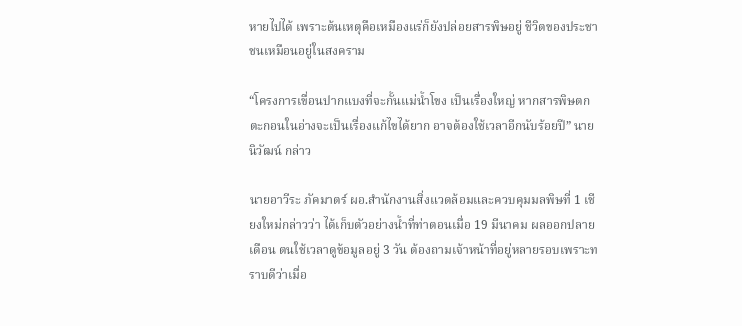หายไปได้ เพราะต้นเหตุคือเหมืองแร่ก็ยังปล่อยสารพิษอยู่ ชีวิตของประชาชนเหมือนอยู่ในสงคราม

“โครงการเขื่อนปากแบงที่จะกั้นแม่น้ำโขง เป็นเรื่องใหญ่ หากสารพิษตกตะกอนในอ่างจะเป็นเรื่องแก้ไขได้ยาก อาจต้องใช้เวลาอีกนับร้อยปี” นายนิวัฒน์ กล่าว

นายอาวีระ ภัคมาตร์ ผอ.สำนักงานสิ่งแวดล้อมและควบคุมมลพิษที่ 1 เชียงใหม่กล่าวว่า ได้เก็บตัวอย่างน้ำที่ท่าตอนเมื่อ 19 มีนาคม ผลออกปลายเดือน ตนใช้เวลาดูข้อมูลอยู่ 3 วัน ต้องถามเจ้าหน้าที่อยู่หลายรอบเพราะทราบดีว่าเมื่อ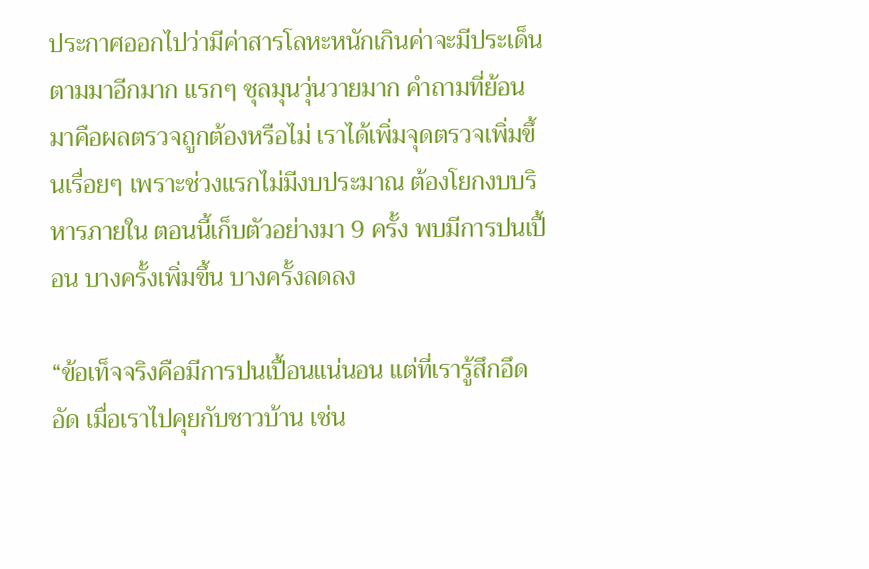ประกาศออกไปว่ามีค่าสารโลหะหนักเกินค่าจะมีประเด็นตามมาอีกมาก แรกๆ ชุลมุนวุ่นวายมาก คำถามที่ย้อนมาคือผลตรวจถูกต้องหรือไม่ เราได้เพิ่มจุดตรวจเพิ่มขึ้นเรื่อยๆ เพราะช่วงแรกไม่มีงบประมาณ ต้องโยกงบบริหารภายใน ตอนนี้เก็บตัวอย่างมา 9 ครั้ง พบมีการปนเปื้อน บางครั้งเพิ่มขึ้น บางครั้งลดลง

“ข้อเท็จจริงคือมีการปนเปื้อนแน่นอน แต่ที่เรารู้สึกอึดอัด เมื่อเราไปคุยกับชาวบ้าน เช่น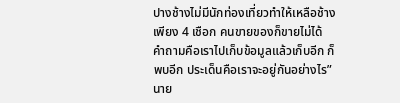ปางช้างไม่มีนักท่องเที่ยวทำให้เหลือช้างเพียง 4 เชือก คนขายของก็ขายไม่ได้ คำถามคือเราไปเก็บข้อมูลแล้วเก็บอีก ก็พบอีก ประเด็นคือเราจะอยู่กันอย่างไร” นาย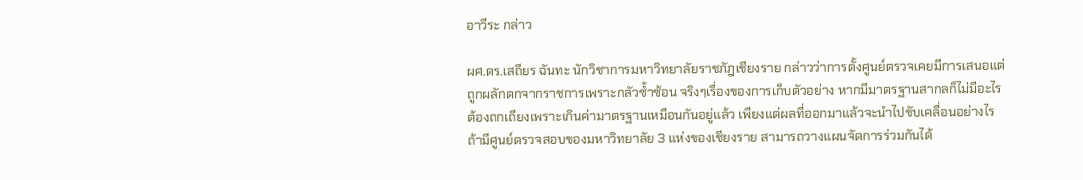อาวีระ กล่าว

ผศ.ดร.เสถียร ฉันทะ นักวิชาการมหาวิทยาลัยราชภัฎเชียงราย กล่าวว่าการตั้งศูนย์ตรวจเคยมีการเสนอแต่ถูกผลักตกจากราชการเพราะกลัวซ้ำซ้อน จริงๆเรื่องของการเก็บตัวอย่าง หากมีมาตรฐานสากลก็ไม่มีอะไรต้องถกเถียงเพราะเกินค่ามาตรฐานเหมือนกันอยู่แล้ว เพียงแต่ผลที่ออกมาแล้วจะนำไปขับเคลื่อนอย่างไร ถ้ามีศูนย์ตรวจสอบของมหาวิทยาลัย 3 แห่งของเชียงราย สามารถวางแผนจัดการร่วมกันได้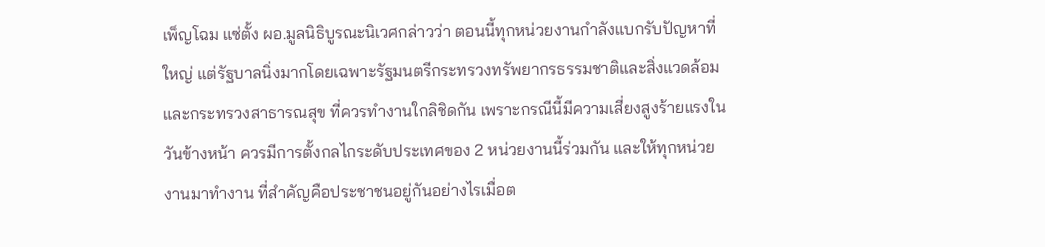เพ็ญโฉม แซ่ตั้ง ผอ.มูลนิธิบูรณะนิเวศกล่าวว่า ตอนนี้ทุกหน่วยงานกำลังแบกรับปัญหาที่ใหญ่ แต่รัฐบาลนิ่งมากโดยเฉพาะรัฐมนตรีกระทรวงทรัพยากรธรรมชาติและสิ่งแวดล้อม และกระทรวงสาธารณสุข ที่ควรทำงานใกลิชิดกัน เพราะกรณีนี้มีความเสี่ยงสูงร้ายแรงในวันข้างหน้า ควรมีการตั้งกลไกระดับประเทศของ 2 หน่วยงานนี้ร่วมกัน และให้ทุกหน่วยงานมาทำงาน ที่สำคัญคือประชาชนอยู่กันอย่างไรเมื่อต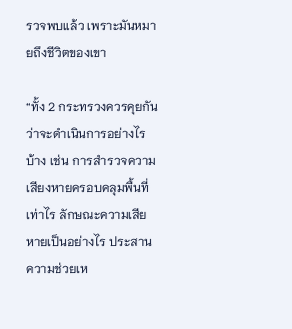รวจพบแล้ว เพราะมันหมายถึงชีวิตของเขา

“ทั้ง 2 กระทรวงควรคุยกันว่าจะดำเนินการอย่างไรบ้าง เช่น การสำรวจความเสียงหายครอบคลุมพื้นที่เท่าไร ลักษณะความเสียหายเป็นอย่างไร ประสานความช่วยเห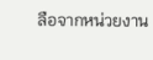ลือจากหน่วยงาน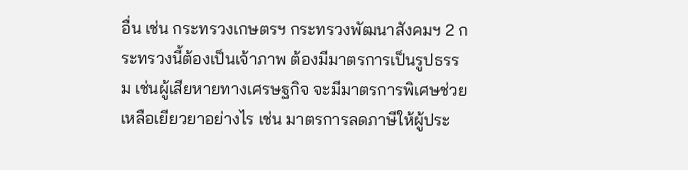อื่น เช่น กระทรวงเกษตรฯ กระทรวงพัฒนาสังคมฯ 2 กระทรวงนี้ต้องเป็นเจ้าภาพ ต้องมีมาตรการเป็นรูปธรรม เช่นผู้เสียหายทางเศรษฐกิจ จะมีมาตรการพิเศษช่วยเหลือเยียวยาอย่างไร เช่น มาตรการลดภาษีให้ผู้ประ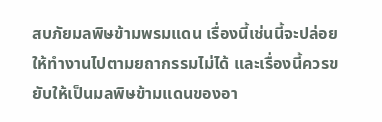สบภัยมลพิษข้ามพรมแดน เรื่องนี้เช่นนี้จะปล่อยให้ทำงานไปตามยถากรรมไม่ได้ และเรื่องนี้ควรขยับให้เป็นมลพิษข้ามแดนของอา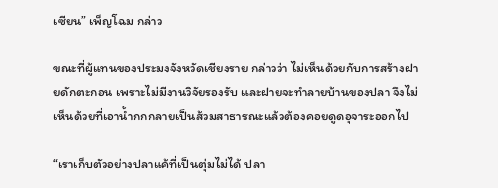เซียน” เพ็ญโฉม กล่าว

ขณะที่ผู้แทนของประมงจังหวัดเชียงราย กล่าวว่า ไม่เห็นด้วยกับการสร้างฝายดักตะกอน เพราะไม่มีงานวิจัยรองรับ และฝายจะทำลายบ้านของปลา จึงไม่เห็นด้วยที่เอาน้ำกกกลายเป็นส้วมสาธารณะแล้วต้องคอยดูดอุจาระออกไป

“เราเก็บตัวอย่างปลาแค้ที่เป็นตุ่มไม่ได้ ปลา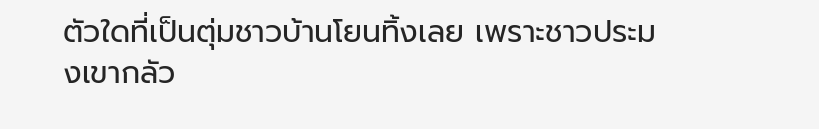ตัวใดที่เป็นตุ่มชาวบ้านโยนทิ้งเลย เพราะชาวประมงเขากลัว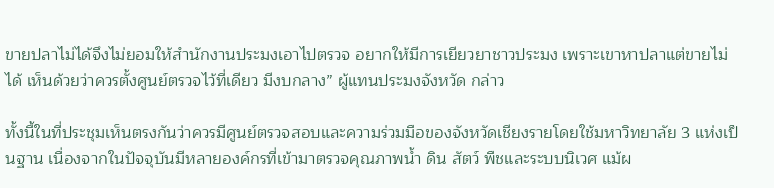ขายปลาไม่ได้จึงไม่ยอมให้สำนักงานประมงเอาไปตรวจ อยากให้มีการเยียวยาชาวประมง เพราะเขาหาปลาแต่ขายไม่ได้ เห็นด้วยว่าควรตั้งศูนย์ตรวจไว้ที่เดียว มีงบกลาง” ผู้แทนประมงจังหวัด กล่าว

ทั้งนี้ในที่ประชุมเห็นตรงกันว่าควรมีศูนย์ตรวจสอบและความร่วมมือของจังหวัดเชียงรายโดยใช้มหาวิทยาลัย 3 แห่งเป็นฐาน เนื่องจากในปัจจุบันมีหลายองค์กรที่เข้ามาตรวจคุณภาพน้ำ ดิน สัตว์ พืชและระบบนิเวศ แม้ผ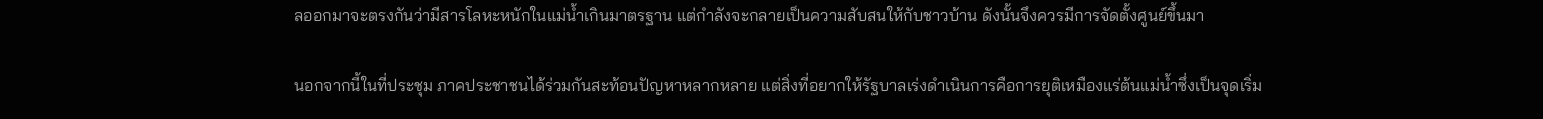ลออกมาจะตรงกันว่ามีสารโลหะหนักในแม่น้ำเกินมาตรฐาน แต่กำลังจะกลายเป็นความสับสนให้กับชาวบ้าน ดังนั้นจึงควรมีการจัดตั้งศูนย์ขึ้นมา

นอกจากนี้ในที่ประชุม ภาคประชาชนได้ร่วมกันสะท้อนปัญหาหลากหลาย แต่สิ่งที่อยากให้รัฐบาลเร่งดำเนินการคือการยุติเหมืองแร่ต้นแม่น้ำซึ่งเป็นจุดเริ่ม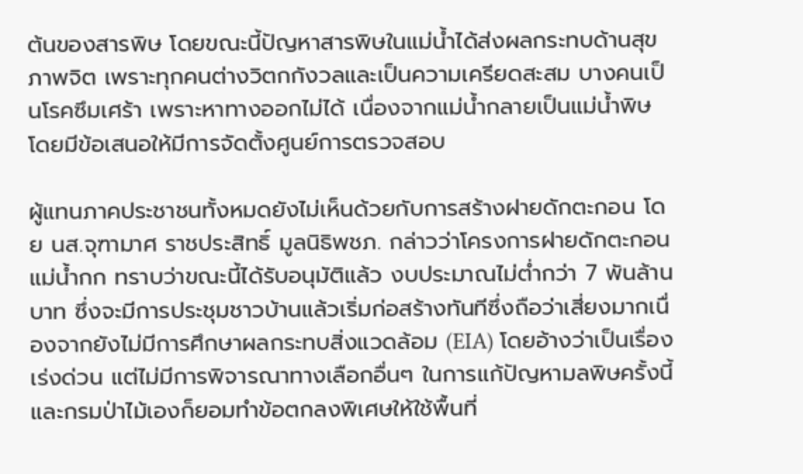ต้นของสารพิษ โดยขณะนี้ปัญหาสารพิษในแม่น้ำได้ส่งผลกระทบด้านสุขภาพจิต เพราะทุกคนต่างวิตกกังวลและเป็นความเครียดสะสม บางคนเป็นโรคซึมเศร้า เพราะหาทางออกไม่ได้ เนื่องจากแม่น้ำกลายเป็นแม่น้ำพิษ โดยมีข้อเสนอให้มีการจัดตั้งศูนย์การตรวจสอบ

ผู้แทนภาคประชาชนทั้งหมดยังไม่เห็นด้วยกับการสร้างฝายดักตะกอน โดย นส.จุฑามาศ ราชประสิทธิ์ มูลนิธิพชภ. กล่าวว่าโครงการฝายดักตะกอนแม่น้ำกก ทราบว่าขณะนี้ได้รับอนุมัติแล้ว งบประมาณไม่ต่ำกว่า 7 พันล้านบาท ซึ่งจะมีการประชุมชาวบ้านแล้วเริ่มก่อสร้างทันทีซึ่งถือว่าเสี่ยงมากเนื่องจากยังไม่มีการศึกษาผลกระทบสิ่งแวดล้อม (EIA) โดยอ้างว่าเป็นเรื่องเร่งด่วน แต่ไม่มีการพิจารณาทางเลือกอื่นๆ ในการแก้ปัญหามลพิษครั้งนี้ และกรมป่าไม้เองก็ยอมทำข้อตกลงพิเศษให้ใช้พื้นที่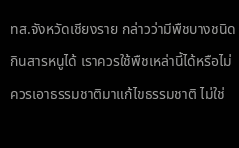ทส.จังหวัดเชียงราย กล่าวว่ามีพืชบางชนิดกินสารหนูได้ เราควรใช้พืชเหล่านี้ได้หรือไม่ ควรเอาธรรมชาติมาแก้ไขธรรมชาติ ไม่ใช่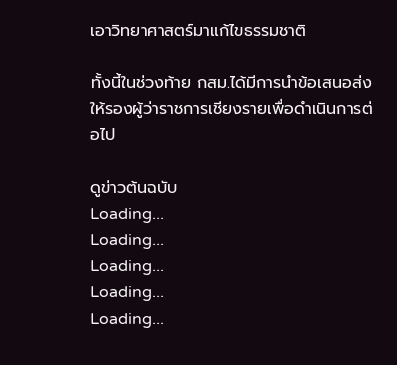เอาวิทยาศาสตร์มาแก้ไขธรรมชาติ

ทั้งนี้ในช่วงท้าย กสม.ได้มีการนำข้อเสนอส่งให้รองผู้ว่าราชการเชียงรายเพื่อดำเนินการต่อไป

ดูข่าวต้นฉบับ
Loading...
Loading...
Loading...
Loading...
Loading...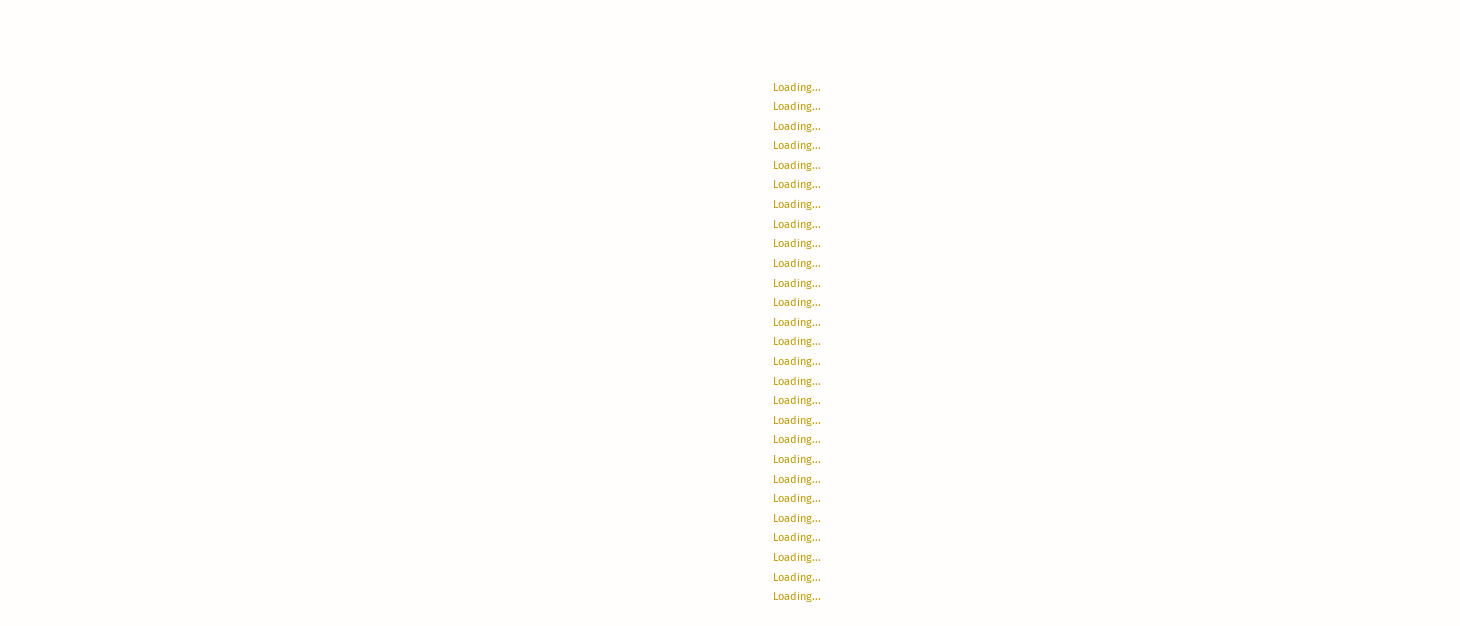Loading...
Loading...
Loading...
Loading...
Loading...
Loading...
Loading...
Loading...
Loading...
Loading...
Loading...
Loading...
Loading...
Loading...
Loading...
Loading...
Loading...
Loading...
Loading...
Loading...
Loading...
Loading...
Loading...
Loading...
Loading...
Loading...
Loading...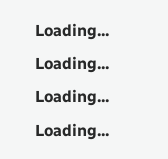Loading...
Loading...
Loading...
Loading...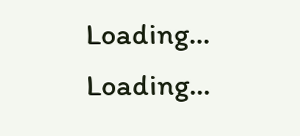Loading...
Loading...